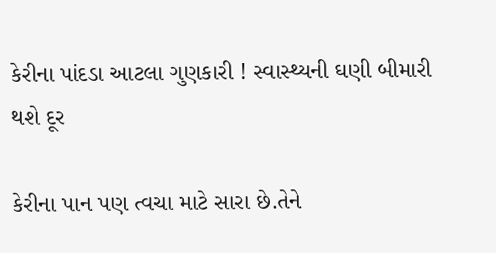કેરીના પાંદડા આટલા ગુણકારી ! સ્વાસ્થ્યની ઘણી બીમારી થશે દૂર

કેરીના પાન પણ ત્વચા માટે સારા છે.તેને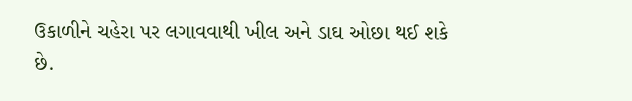ઉકાળીને ચહેરા પર લગાવવાથી ખીલ અને ડાઘ ઓછા થઈ શકે છે.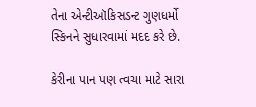તેના એન્ટીઑકિસડન્ટ ગુણધર્મો સ્કિનને સુધારવામાં મદદ કરે છે.

કેરીના પાન પણ ત્વચા માટે સારા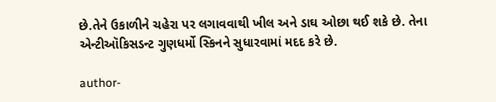છે.તેને ઉકાળીને ચહેરા પર લગાવવાથી ખીલ અને ડાઘ ઓછા થઈ શકે છે. તેના એન્ટીઑકિસડન્ટ ગુણધર્મો સ્કિનને સુધારવામાં મદદ કરે છે.

author-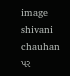image
shivani chauhan
પર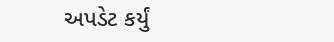અપડેટ કર્યું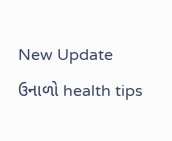New Update
ઉનાળો health tips